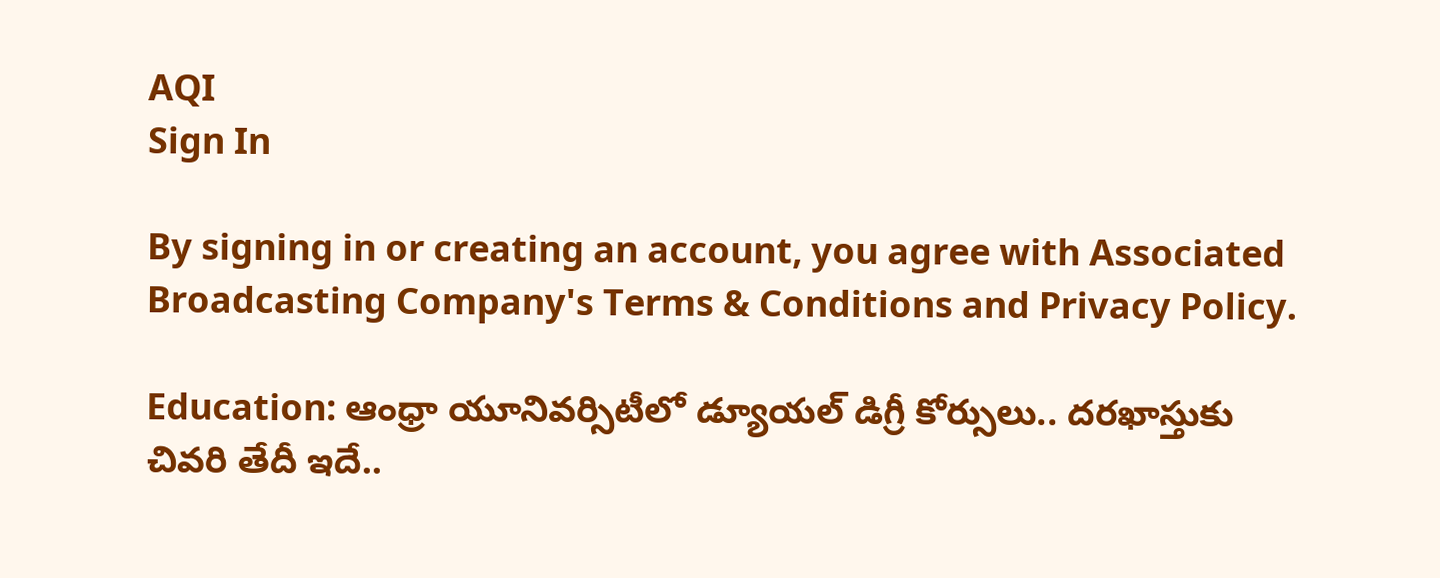AQI
Sign In

By signing in or creating an account, you agree with Associated Broadcasting Company's Terms & Conditions and Privacy Policy.

Education: ఆంధ్రా యూనివర్సిటీలో డ్యూయల్ డిగ్రీ కోర్సులు.. దరఖాస్తుకు చివరి తేదీ ఇదే..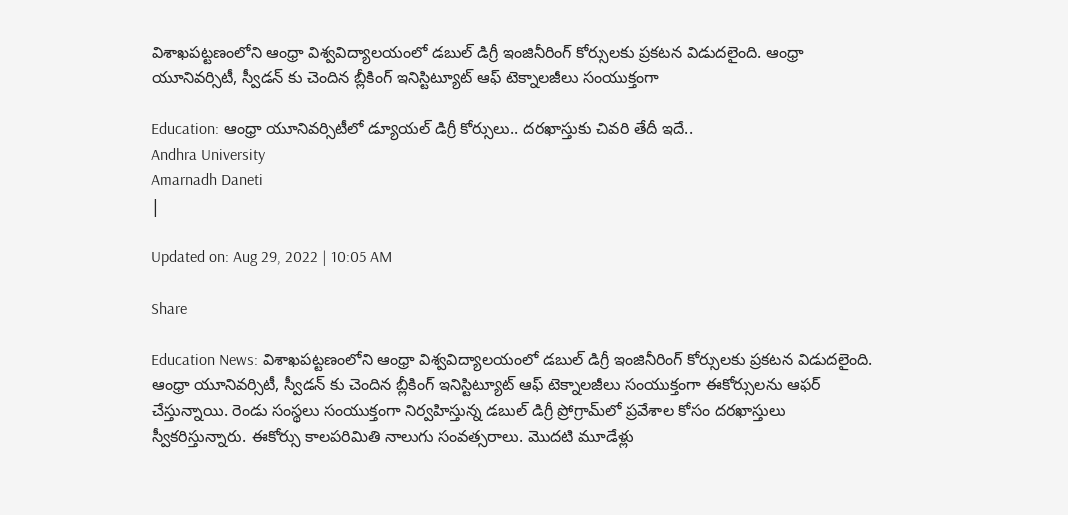విశాఖపట్టణంలోని ఆంధ్రా విశ్వవిద్యాలయంలో డబుల్ డిగ్రీ ఇంజినీరింగ్ కోర్సులకు ప్రకటన విడుదలైంది. ఆంధ్రా యూనివర్సిటీ, స్వీడన్ కు చెందిన బ్లీకింగ్ ఇనిస్టిట్యూట్ ఆఫ్ టెక్నాలజీలు సంయుక్తంగా

Education: ఆంధ్రా యూనివర్సిటీలో డ్యూయల్ డిగ్రీ కోర్సులు.. దరఖాస్తుకు చివరి తేదీ ఇదే..
Andhra University
Amarnadh Daneti
|

Updated on: Aug 29, 2022 | 10:05 AM

Share

Education News: విశాఖపట్టణంలోని ఆంధ్రా విశ్వవిద్యాలయంలో డబుల్ డిగ్రీ ఇంజినీరింగ్ కోర్సులకు ప్రకటన విడుదలైంది. ఆంధ్రా యూనివర్సిటీ, స్వీడన్ కు చెందిన బ్లీకింగ్ ఇనిస్టిట్యూట్ ఆఫ్ టెక్నాలజీలు సంయుక్తంగా ఈకోర్సులను ఆఫర్ చేస్తున్నాయి. రెండు సంస్థలు సంయుక్తంగా నిర్వహిస్తున్న డబుల్ డిగ్రీ ప్రోగ్రామ్‌లో ప్రవేశాల కోసం దరఖాస్తులు స్వీకరిస్తున్నారు. ఈకోర్సు కాలపరిమితి నాలుగు సంవత్సరాలు. మొదటి మూడేళ్లు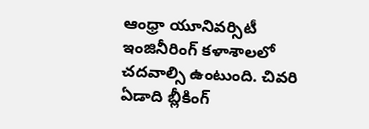ఆంధ్రా యూనివర్సిటీ ఇంజినీరింగ్ కళాశాలలో చదవాల్సి ఉంటుంది. చివరి ఏడాది బ్లీకింగ్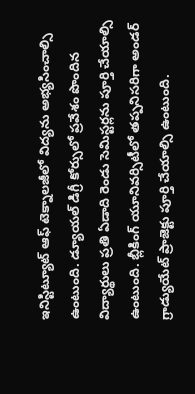ఇనిస్టిట్యూట్ ఆఫ్ టెక్నాలజీలో విద్యను అభ్యసించాల్సి ఉంటుంది. డ్యూయల్ డిగ్రీ కోర్సులో ప్రవేశం పొందిన విద్యార్థులు ప్రతి ఏడాది రెండు సెమిస్టర్లను పూర్తి చేయాల్సి ఉంటుంది. బ్లీకింగ్ యూనివర్సిటీలో తప్పనిసరిగా అండర్ గ్రాడ్యుయేట్ ప్రాజెక్టు పూర్తి చేయాల్సి ఉంటుంది.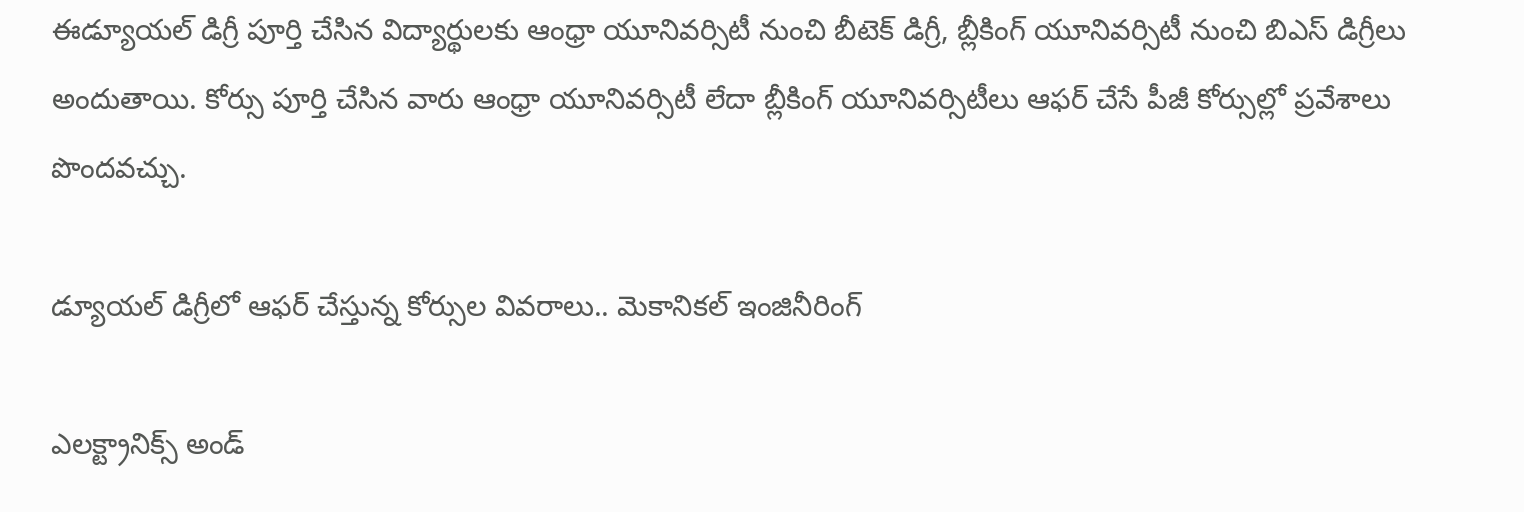ఈడ్యూయల్ డిగ్రీ పూర్తి చేసిన విద్యార్థులకు ఆంధ్రా యూనివర్సిటీ నుంచి బీటెక్ డిగ్రీ, బ్లీకింగ్ యూనివర్సిటీ నుంచి బిఎస్ డిగ్రీలు అందుతాయి. కోర్సు పూర్తి చేసిన వారు ఆంధ్రా యూనివర్సిటీ లేదా బ్లీకింగ్ యూనివర్సిటీలు ఆఫర్ చేసే పీజీ కోర్సుల్లో ప్రవేశాలు పొందవచ్చు.

డ్యూయల్ డిగ్రీలో ఆఫర్ చేస్తున్న కోర్సుల వివరాలు.. మెకానికల్ ఇంజినీరింగ్

ఎలక్ట్రానిక్స్ అండ్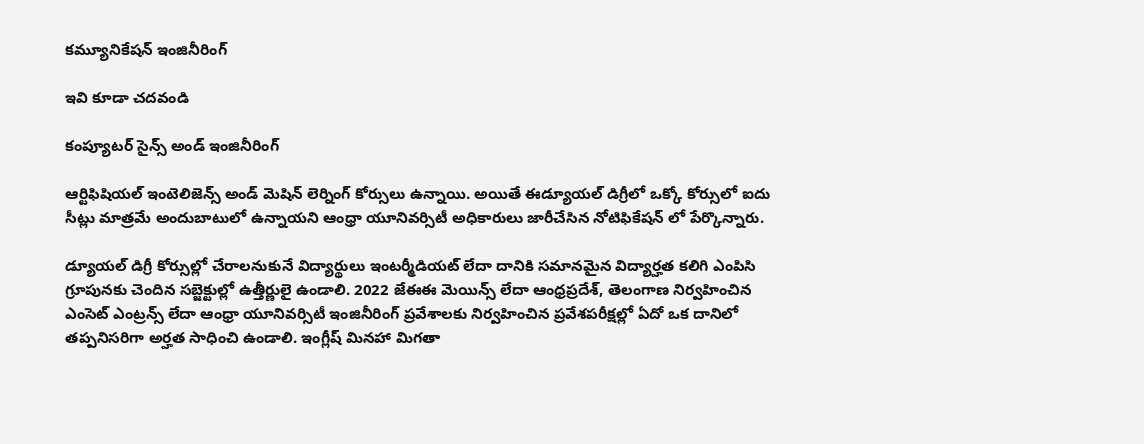కమ్యూనికేషన్ ఇంజినీరింగ్

ఇవి కూడా చదవండి

కంప్యూటర్ సైన్స్ అండ్ ఇంజినీరింగ్

ఆర్టిఫిషియల్ ఇంటెలిజెన్స్ అండ్ మెషిన్ లెర్నింగ్ కోర్సులు ఉన్నాయి. అయితే ఈడ్యూయల్ డిగ్రీలో ఒక్కో కోర్సులో ఐదు సీట్లు మాత్రమే అందుబాటులో ఉన్నాయని ఆంధ్రా యూనివర్సిటీ అధికారులు జారీచేసిన నోటిఫికేషన్ లో పేర్కొన్నారు.

డ్యూయల్ డిగ్రీ కోర్సుల్లో చేరాలనుకునే విద్యార్థులు ఇంటర్మీడియట్ లేదా దానికి సమానమైన విద్యార్హత కలిగి ఎంపిసి గ్రూపునకు చెందిన సబ్జెక్టుల్లో ఉత్తీర్ణులై ఉండాలి. 2022 జేఈఈ మెయిన్స్ లేదా ఆంధ్రప్రదేశ్, తెలంగాణ నిర్వహించిన ఎంసెట్ ఎంట్రన్స్ లేదా ఆంధ్రా యూనివర్సిటీ ఇంజినీరింగ్ ప్రవేశాలకు నిర్వహించిన ప్రవేశపరీక్షల్లో ఏదో ఒక దానిలో తప్పనిసరిగా అర్హత సాధించి ఉండాలి. ఇంగ్లీష్ మినహా మిగతా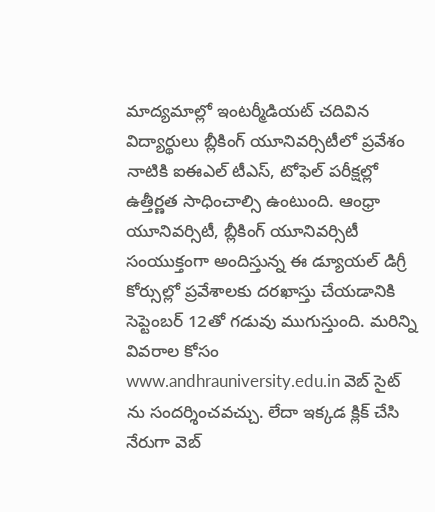మాద్యమాల్లో ఇంటర్మీడియట్ చదివిన విద్యార్థులు బ్లీకింగ్ యూనివర్సిటీలో ప్రవేశం నాటికి ఐఈఎల్ టీఎస్, టోఫెల్ పరీక్షల్లో ఉత్తీర్ణత సాధించాల్సి ఉంటుంది. ఆంధ్రా యూనివర్సిటీ, బ్లీకింగ్ యూనివర్సిటీ సంయుక్తంగా అందిస్తున్న ఈ డ్యూయల్ డిగ్రీ కోర్సుల్లో ప్రవేశాలకు దరఖాస్తు చేయడానికి సెప్టెంబర్ 12తో గడువు ముగుస్తుంది. మరిన్ని వివరాల కోసం www.andhrauniversity.edu.in వెబ్ సైట్ ను సందర్శించవచ్చు. లేదా ఇక్కడ క్లిక్ చేసి నేరుగా వెబ్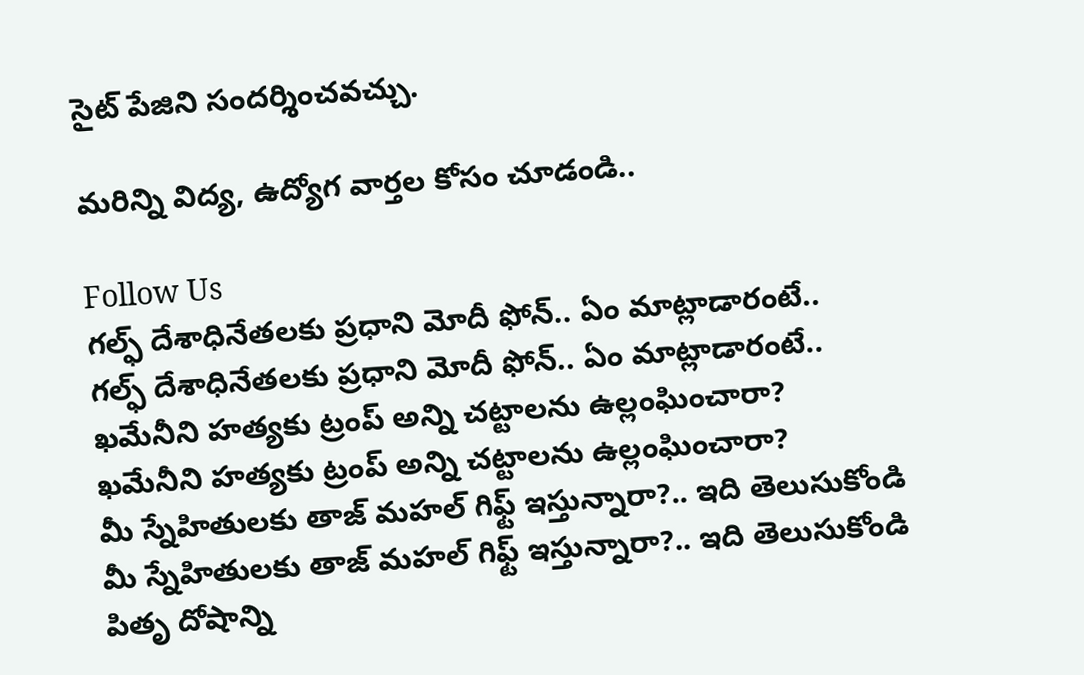సైట్ పేజిని సందర్శించవచ్చు.

మరిన్ని విద్య, ఉద్యోగ వార్తల కోసం చూడండి..

Follow Us
గల్ఫ్‌ దేశాధినేతలకు ప్రధాని మోదీ ఫోన్‌.. ఏం మాట్లాడారంటే..
గల్ఫ్‌ దేశాధినేతలకు ప్రధాని మోదీ ఫోన్‌.. ఏం మాట్లాడారంటే..
ఖమేనీని హత్యకు ట్రంప్ అన్ని చట్టాలను ఉల్లంఘించారా?
ఖమేనీని హత్యకు ట్రంప్ అన్ని చట్టాలను ఉల్లంఘించారా?
మీ స్నేహితులకు తాజ్ మహల్ గిఫ్ట్ ఇస్తున్నారా?.. ఇది తెలుసుకోండి
మీ స్నేహితులకు తాజ్ మహల్ గిఫ్ట్ ఇస్తున్నారా?.. ఇది తెలుసుకోండి
పితృ దోషాన్ని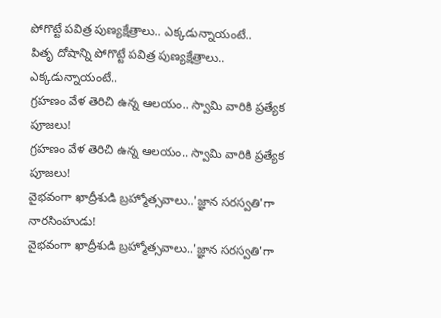పోగొట్టే పవిత్ర పుణ్యక్షేత్రాలు.. ఎక్కడున్నాయంటే..
పితృ దోషాన్ని పోగొట్టే పవిత్ర పుణ్యక్షేత్రాలు.. ఎక్కడున్నాయంటే..
గ్రహణం వేళ తెరిచి ఉన్న ఆలయం.. స్వామి వారికి ప్రత్యేక పూజలు!
గ్రహణం వేళ తెరిచి ఉన్న ఆలయం.. స్వామి వారికి ప్రత్యేక పూజలు!
వైభవంగా ఖాద్రీశుడి బ్రహ్మోత్సవాలు..'జ్ఞాన సరస్వతి'గా నారసింహుడు!
వైభవంగా ఖాద్రీశుడి బ్రహ్మోత్సవాలు..'జ్ఞాన సరస్వతి'గా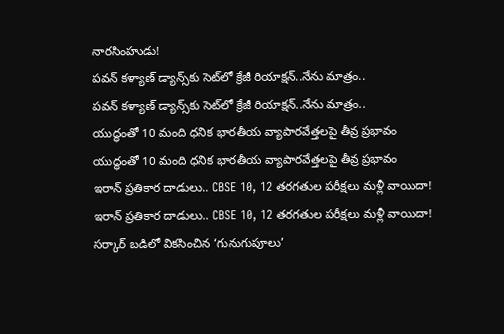నారసింహుడు!
పవన్ కళ్యాణ్ డ్యాన్స్‌కు సెట్‌లో క్రేజీ రియాక్షన్..నేను మాత్రం..
పవన్ కళ్యాణ్ డ్యాన్స్‌కు సెట్‌లో క్రేజీ రియాక్షన్..నేను మాత్రం..
యుద్ధంతో 10 మంది ధనిక భారతీయ వ్యాపారవేత్తలపై తీవ్ర ప్రభావం
యుద్ధంతో 10 మంది ధనిక భారతీయ వ్యాపారవేత్తలపై తీవ్ర ప్రభావం
ఇరాన్ ప్రతికార దాడులు.. CBSE 10, 12 తరగతుల పరీక్షలు మళ్లీ వాయిదా!
ఇరాన్ ప్రతికార దాడులు.. CBSE 10, 12 తరగతుల పరీక్షలు మళ్లీ వాయిదా!
సర్కార్ బడిలో వికసించిన ‘గునుగుపూలు’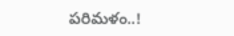పరిమళం..!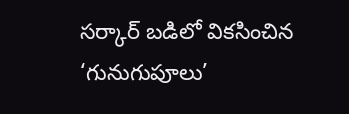సర్కార్ బడిలో వికసించిన ‘గునుగుపూలు’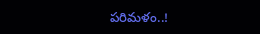పరిమళం..!